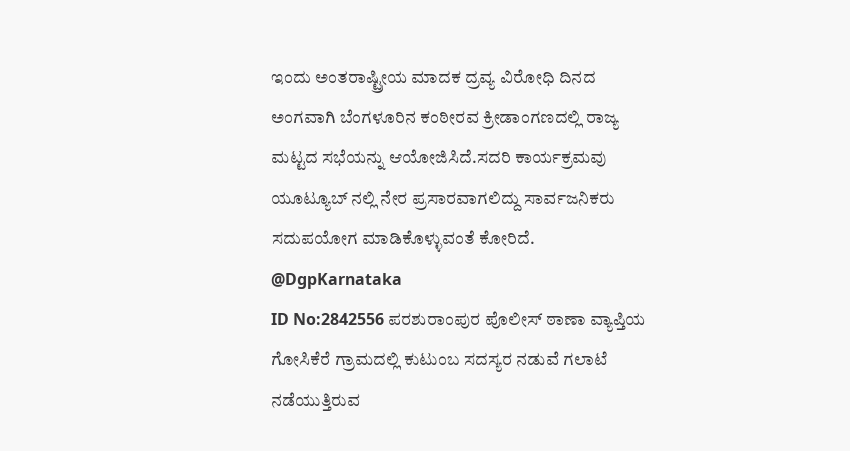ಇಂದು ಅಂತರಾಷ್ಟ್ರೀಯ ಮಾದಕ ದ್ರವ್ಯ ವಿರೋಧಿ ದಿನದ ಅಂಗವಾಗಿ ಬೆಂಗಳೂರಿನ ಕಂಠೀರವ ಕ್ರೀಡಾಂಗಣದಲ್ಲಿ ರಾಜ್ಯ ಮಟ್ಟದ ಸಭೆಯನ್ನು ಆಯೋಜಿಸಿದೆ.ಸದರಿ ಕಾರ್ಯಕ್ರಮವು ಯೂಟ್ಯೂಬ್ ನಲ್ಲಿ ನೇರ ಪ್ರಸಾರವಾಗಲಿದ್ದು ಸಾರ್ವಜನಿಕರು ಸದುಪಯೋಗ ಮಾಡಿಕೊಳ್ಳುವಂತೆ ಕೋರಿದೆ.
@DgpKarnataka
ID No:2842556 ಪರಶುರಾಂಪುರ ಪೊಲೀಸ್ ಠಾಣಾ ವ್ಯಾಪ್ತಿಯ ಗೋಸಿಕೆರೆ ಗ್ರಾಮದಲ್ಲಿ ಕುಟುಂಬ ಸದಸ್ಯರ ನಡುವೆ ಗಲಾಟೆ ನಡೆಯುತ್ತಿರುವ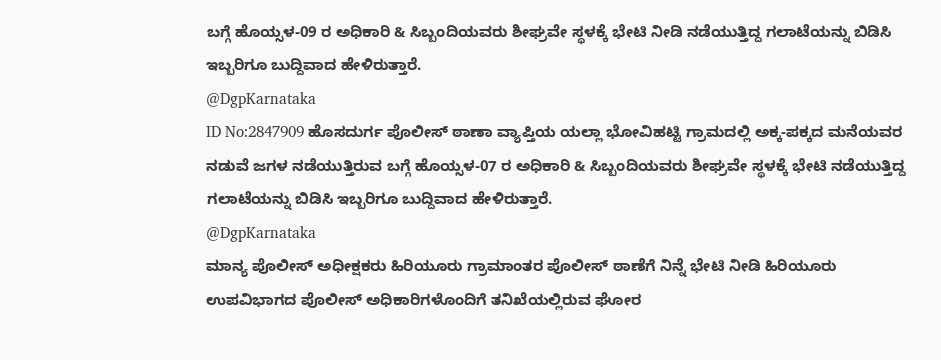ಬಗ್ಗೆ ಹೊಯ್ಸಳ-09 ರ ಅಧಿಕಾರಿ & ಸಿಬ್ಬಂದಿಯವರು ಶೀಘ್ರವೇ ಸ್ಥಳಕ್ಕೆ ಭೇಟಿ ನೀಡಿ ನಡೆಯುತ್ತಿದ್ದ ಗಲಾಟೆಯನ್ನು ಬಿಡಿಸಿ ಇಬ್ಬರಿಗೂ ಬುದ್ದಿವಾದ ಹೇಳಿರುತ್ತಾರೆ.
@DgpKarnataka
ID No:2847909 ಹೊಸದುರ್ಗ ಪೊಲೀಸ್ ಠಾಣಾ ವ್ಯಾಪ್ತಿಯ ಯಲ್ಲಾ ಭೋವಿಹಟ್ಟಿ ಗ್ರಾಮದಲ್ಲಿ ಅಕ್ಕ-ಪಕ್ಕದ ಮನೆಯವರ ನಡುವೆ ಜಗಳ ನಡೆಯುತ್ತಿರುವ ಬಗ್ಗೆ ಹೊಯ್ಸಳ-07 ರ ಅಧಿಕಾರಿ & ಸಿಬ್ಬಂದಿಯವರು ಶೀಘ್ರವೇ ಸ್ಥಳಕ್ಕೆ ಭೇಟಿ ನಡೆಯುತ್ತಿದ್ದ ಗಲಾಟೆಯನ್ನು ಬಿಡಿಸಿ ಇಬ್ಬರಿಗೂ ಬುದ್ದಿವಾದ ಹೇಳಿರುತ್ತಾರೆ.
@DgpKarnataka
ಮಾನ್ಯ ಪೊಲೀಸ್ ಅಧೀಕ್ಷಕರು ಹಿರಿಯೂರು ಗ್ರಾಮಾಂತರ ಪೊಲೀಸ್ ಠಾಣೆಗೆ ನಿನ್ನೆ ಭೇಟಿ ನೀಡಿ ಹಿರಿಯೂರು ಉಪವಿಭಾಗದ ಪೊಲೀಸ್ ಅಧಿಕಾರಿಗಳೊಂದಿಗೆ ತನಿಖೆಯಲ್ಲಿರುವ ಘೋರ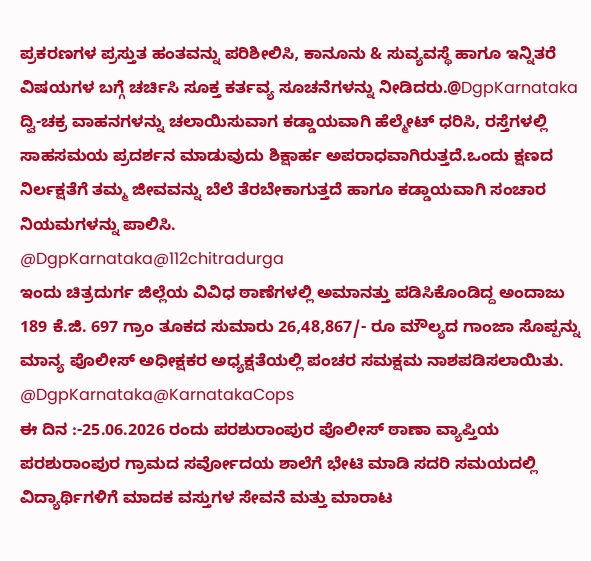ಪ್ರಕರಣಗಳ ಪ್ರಸ್ತುತ ಹಂತವನ್ನು ಪರಿಶೀಲಿಸಿ, ಕಾನೂನು & ಸುವ್ಯವಸ್ಥೆ ಹಾಗೂ ಇನ್ನಿತರೆ ವಿಷಯಗಳ ಬಗ್ಗೆ ಚರ್ಚಿಸಿ ಸೂಕ್ತ ಕರ್ತವ್ಯ ಸೂಚನೆಗಳನ್ನು ನೀಡಿದರು.@DgpKarnataka
ದ್ವಿ-ಚಕ್ರ ವಾಹನಗಳನ್ನು ಚಲಾಯಿಸುವಾಗ ಕಡ್ಡಾಯವಾಗಿ ಹೆಲ್ಮೇಟ್ ಧರಿಸಿ, ರಸ್ತೆಗಳಲ್ಲಿ ಸಾಹಸಮಯ ಪ್ರದರ್ಶನ ಮಾಡುವುದು ಶಿಕ್ಷಾರ್ಹ ಅಪರಾಧವಾಗಿರುತ್ತದೆ.ಒಂದು ಕ್ಷಣದ ನಿರ್ಲಕ್ಷತೆಗೆ ತಮ್ಮ ಜೀವವನ್ನು ಬೆಲೆ ತೆರಬೇಕಾಗುತ್ತದೆ ಹಾಗೂ ಕಡ್ಡಾಯವಾಗಿ ಸಂಚಾರ ನಿಯಮಗಳನ್ನು ಪಾಲಿಸಿ.
@DgpKarnataka@112chitradurga
ಇಂದು ಚಿತ್ರದುರ್ಗ ಜಿಲ್ಲೆಯ ವಿವಿಧ ಠಾಣೆಗಳಲ್ಲಿ ಅಮಾನತ್ತು ಪಡಿಸಿಕೊಂಡಿದ್ದ ಅಂದಾಜು 189 ಕೆ.ಜಿ. 697 ಗ್ರಾಂ ತೂಕದ ಸುಮಾರು 26,48,867/- ರೂ ಮೌಲ್ಯದ ಗಾಂಜಾ ಸೊಪ್ಪನ್ನು ಮಾನ್ಯ ಪೊಲೀಸ್ ಅಧೀಕ್ಷಕರ ಅಧ್ಯಕ್ಷತೆಯಲ್ಲಿ ಪಂಚರ ಸಮಕ್ಷಮ ನಾಶಪಡಿಸಲಾಯಿತು. @DgpKarnataka@KarnatakaCops
ಈ ದಿನ :-25.06.2026 ರಂದು ಪರಶುರಾಂಪುರ ಪೊಲೀಸ್ ಠಾಣಾ ವ್ಯಾಪ್ತಿಯ ಪರಶುರಾಂಪುರ ಗ್ರಾಮದ ಸರ್ವೋದಯ ಶಾಲೆಗೆ ಭೇಟಿ ಮಾಡಿ ಸದರಿ ಸಮಯದಲ್ಲಿ ವಿದ್ಯಾರ್ಥಿಗಳಿಗೆ ಮಾದಕ ವಸ್ತುಗಳ ಸೇವನೆ ಮತ್ತು ಮಾರಾಟ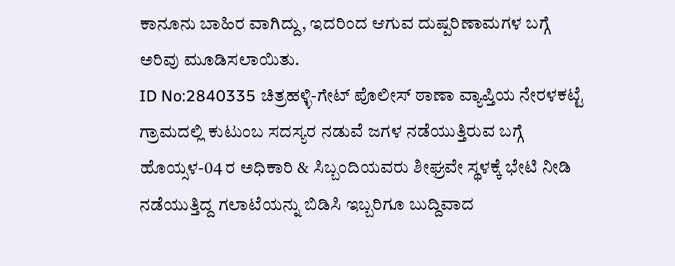ಕಾನೂನು ಬಾಹಿರ ವಾಗಿದ್ದು, ಇದರಿಂದ ಆಗುವ ದುಷ್ಪರಿಣಾಮಗಳ ಬಗ್ಗೆ ಅರಿವು ಮೂಡಿಸಲಾಯಿತು.
ID No:2840335 ಚಿತ್ರಹಳ್ಳಿ-ಗೇಟ್ ಪೊಲೀಸ್ ಠಾಣಾ ವ್ಯಾಪ್ತಿಯ ನೇರಳಕಟ್ಟೆ ಗ್ರಾಮದಲ್ಲಿ ಕುಟುಂಬ ಸದಸ್ಯರ ನಡುವೆ ಜಗಳ ನಡೆಯುತ್ತಿರುವ ಬಗ್ಗೆ ಹೊಯ್ಸಳ-04 ರ ಅಧಿಕಾರಿ & ಸಿಬ್ಬಂದಿಯವರು ಶೀಘ್ರವೇ ಸ್ಥಳಕ್ಕೆ ಭೇಟಿ ನೀಡಿ ನಡೆಯುತ್ತಿದ್ದ ಗಲಾಟೆಯನ್ನು ಬಿಡಿಸಿ ಇಬ್ಬರಿಗೂ ಬುದ್ದಿವಾದ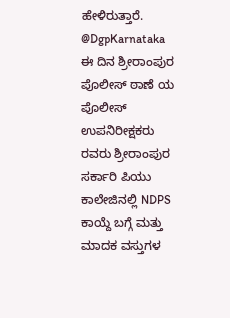ಹೇಳಿರುತ್ತಾರೆ.
@DgpKarnataka
ಈ ದಿನ ಶ್ರೀರಾಂಪುರ ಪೊಲೀಸ್ ಠಾಣೆ ಯ ಪೊಲೀಸ್ ಉಪನಿರೀಕ್ಷಕರು ರವರು ಶ್ರೀರಾಂಪುರ ಸರ್ಕಾರಿ ಪಿಯು ಕಾಲೇಜಿನಲ್ಲಿ NDPS ಕಾಯ್ದೆ ಬಗ್ಗೆ ಮತ್ತು ಮಾದಕ ವಸ್ತುಗಳ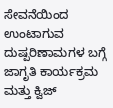ಸೇವನೆಯಿಂದ ಉಂಟಾಗುವ ದುಷ್ಪರಿಣಾಮಗಳ ಬಗ್ಗೆ ಜಾಗೃತಿ ಕಾರ್ಯಕ್ರಮ ಮತ್ತು ಕ್ವಿಜ್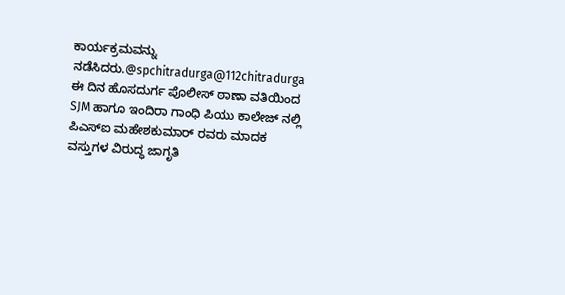ಕಾರ್ಯಕ್ರಮವನ್ನು ನಡೆಸಿದರು.@spchitradurga@112chitradurga
ಈ ದಿನ ಹೊಸದುರ್ಗ ಪೊಲೀಸ್ ಠಾಣಾ ವತಿಯಿಂದ SJM ಹಾಗೂ ಇಂದಿರಾ ಗಾಂಧಿ ಪಿಯು ಕಾಲೇಜ್ ನಲ್ಲಿ ಪಿಎಸ್ಐ ಮಹೇಶಕುಮಾರ್ ರವರು ಮಾದಕ ವಸ್ತುಗಳ ವಿರುದ್ಧ ಜಾಗೃತಿ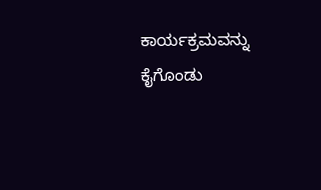ಕಾರ್ಯಕ್ರಮವನ್ನು ಕೈಗೊಂಡು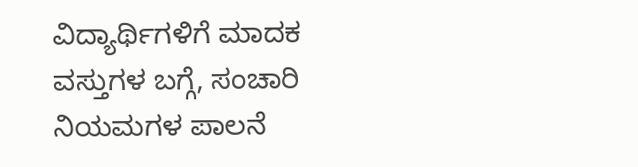ವಿದ್ಯಾರ್ಥಿಗಳಿಗೆ ಮಾದಕ ವಸ್ತುಗಳ ಬಗ್ಗೆ, ಸಂಚಾರಿ ನಿಯಮಗಳ ಪಾಲನೆ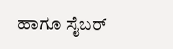ಹಾಗೂ ಸೈಬರ್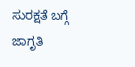ಸುರಕ್ಷತೆ ಬಗ್ಗೆ ಜಾಗೃತಿ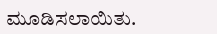ಮೂಡಿಸಲಾಯಿತು.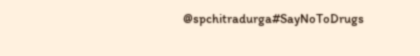@spchitradurga#SayNoToDrugs